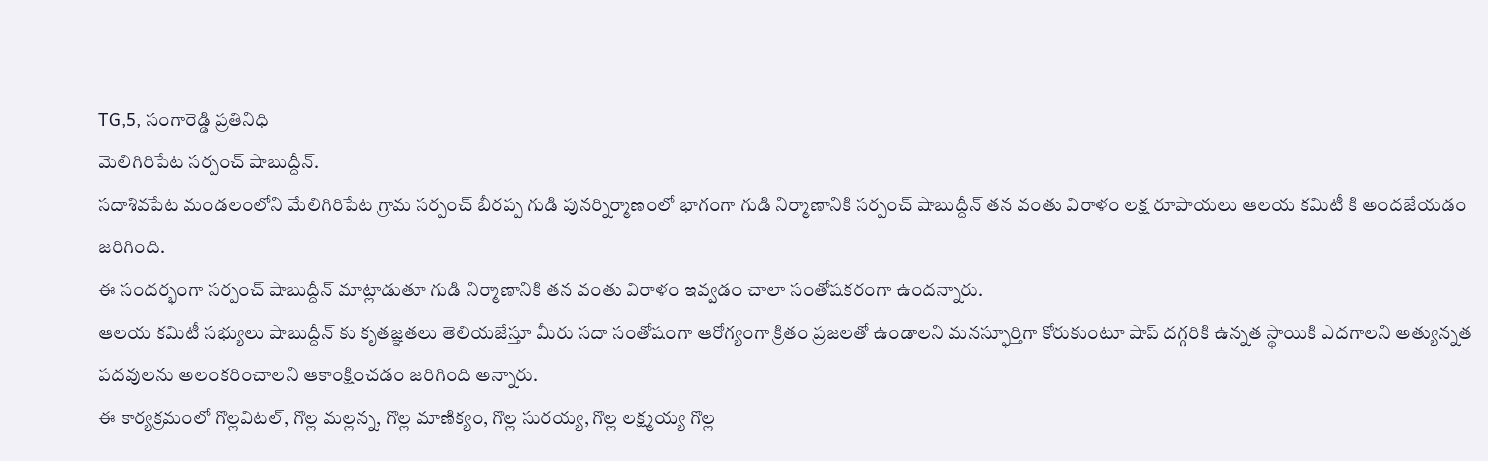TG,5, సంగారెడ్డి ప్రతినిధి
మెలిగిరిపేట సర్పంచ్ షాబుద్దీన్.
సదాశివపేట మండలంలోని మేలిగిరిపేట గ్రామ సర్పంచ్ బీరప్ప గుడి పునర్నిర్మాణంలో భాగంగా గుడి నిర్మాణానికి సర్పంచ్ షాబుద్దీన్ తన వంతు విరాళం లక్ష రూపాయలు ఆలయ కమిటీ కి అందజేయడం జరిగింది.
ఈ సందర్భంగా సర్పంచ్ షాబుద్దీన్ మాట్లాడుతూ గుడి నిర్మాణానికి తన వంతు విరాళం ఇవ్వడం చాలా సంతోషకరంగా ఉందన్నారు.
ఆలయ కమిటీ సభ్యులు షాబుద్దీన్ కు కృతజ్ఞతలు తెలియజేస్తూ మీరు సదా సంతోషంగా ఆరోగ్యంగా క్రితం ప్రజలతో ఉండాలని మనస్ఫూర్తిగా కోరుకుంటూ షాప్ దగ్గరికి ఉన్నత స్థాయికి ఎదగాలని అత్యున్నత పదవులను అలంకరించాలని ఆకాంక్షించడం జరిగింది అన్నారు.
ఈ కార్యక్రమంలో గొల్లవిటల్, గొల్ల మల్లన్న, గొల్ల మాణిక్యం, గొల్ల సురయ్య, గొల్ల లక్ష్మయ్య గొల్ల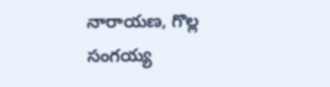నారాయణ, గొల్ల సంగయ్య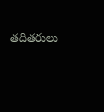తదితరులు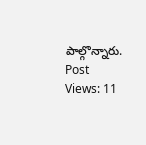పాల్గొన్నారు.
Post Views: 11